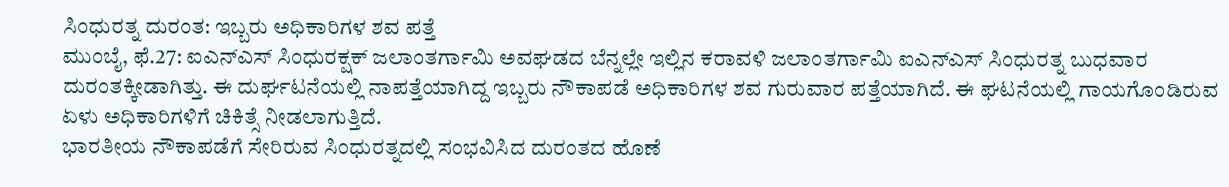ಸಿಂಧುರತ್ನ ದುರಂತ: ಇಬ್ಬರು ಅಧಿಕಾರಿಗಳ ಶವ ಪತ್ತೆ
ಮುಂಬೈ, ಫೆ.27: ಐಎನ್ಎಸ್ ಸಿಂಧುರಕ್ಷಕ್ ಜಲಾಂತರ್ಗಾಮಿ ಅವಘಡದ ಬೆನ್ನಲ್ಲೇ ಇಲ್ಲಿನ ಕರಾವಳಿ ಜಲಾಂತರ್ಗಾಮಿ ಐಎನ್ಎಸ್ ಸಿಂಧುರತ್ನ ಬುಧವಾರ ದುರಂತಕ್ಕೀಡಾಗಿತ್ತು. ಈ ದುರ್ಘಟನೆಯಲ್ಲಿ ನಾಪತ್ತೆಯಾಗಿದ್ದ ಇಬ್ಬರು ನೌಕಾಪಡೆ ಅಧಿಕಾರಿಗಳ ಶವ ಗುರುವಾರ ಪತ್ತೆಯಾಗಿದೆ. ಈ ಘಟನೆಯಲ್ಲಿ ಗಾಯಗೊಂಡಿರುವ ಏಳು ಅಧಿಕಾರಿಗಳಿಗೆ ಚಿಕಿತ್ಸೆ ನೀಡಲಾಗುತ್ತಿದೆ.
ಭಾರತೀಯ ನೌಕಾಪಡೆಗೆ ಸೇರಿರುವ ಸಿಂಧುರತ್ನದಲ್ಲಿ ಸಂಭವಿಸಿದ ದುರಂತದ ಹೊಣೆ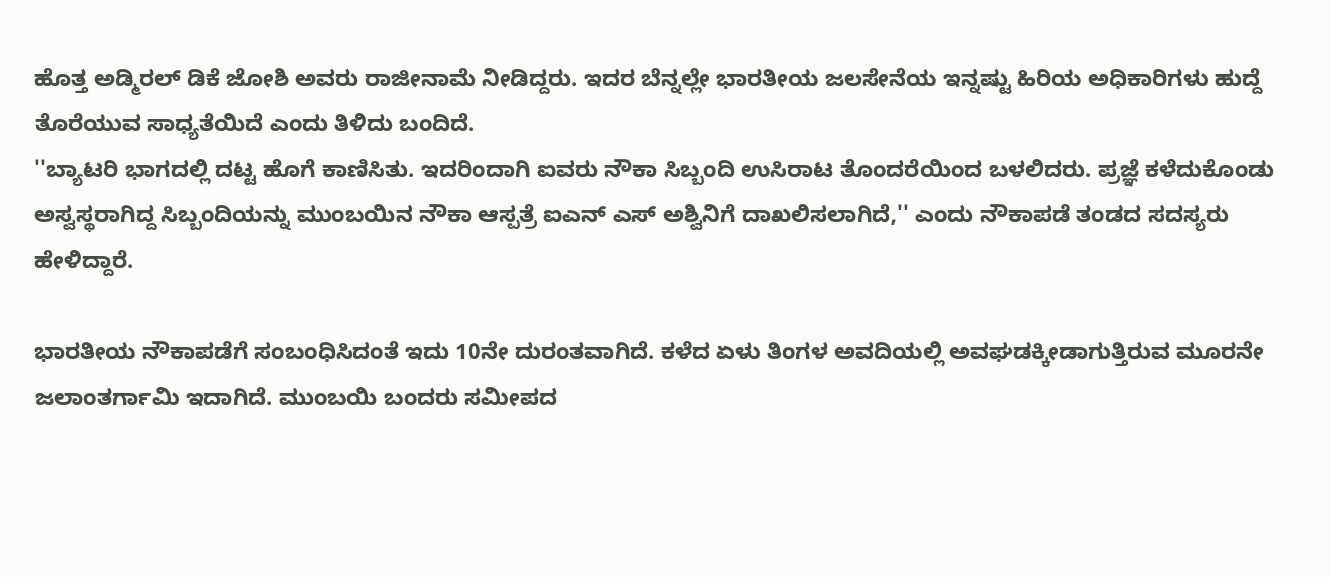ಹೊತ್ತ ಅಡ್ಮಿರಲ್ ಡಿಕೆ ಜೋಶಿ ಅವರು ರಾಜೀನಾಮೆ ನೀಡಿದ್ದರು. ಇದರ ಬೆನ್ನಲ್ಲೇ ಭಾರತೀಯ ಜಲಸೇನೆಯ ಇನ್ನಷ್ಟು ಹಿರಿಯ ಅಧಿಕಾರಿಗಳು ಹುದ್ದೆ ತೊರೆಯುವ ಸಾಧ್ಯತೆಯಿದೆ ಎಂದು ತಿಳಿದು ಬಂದಿದೆ.
''ಬ್ಯಾಟರಿ ಭಾಗದಲ್ಲಿ ದಟ್ಟ ಹೊಗೆ ಕಾಣಿಸಿತು. ಇದರಿಂದಾಗಿ ಐವರು ನೌಕಾ ಸಿಬ್ಬಂದಿ ಉಸಿರಾಟ ತೊಂದರೆಯಿಂದ ಬಳಲಿದರು. ಪ್ರಜ್ಞೆ ಕಳೆದುಕೊಂಡು ಅಸ್ವಸ್ಥರಾಗಿದ್ದ ಸಿಬ್ಬಂದಿಯನ್ನು ಮುಂಬಯಿನ ನೌಕಾ ಆಸ್ಪತ್ರೆ ಐಎನ್ ಎಸ್ ಅಶ್ವಿನಿಗೆ ದಾಖಲಿಸಲಾಗಿದೆ,'' ಎಂದು ನೌಕಾಪಡೆ ತಂಡದ ಸದಸ್ಯರು ಹೇಳಿದ್ದಾರೆ.

ಭಾರತೀಯ ನೌಕಾಪಡೆಗೆ ಸಂಬಂಧಿಸಿದಂತೆ ಇದು 10ನೇ ದುರಂತವಾಗಿದೆ. ಕಳೆದ ಏಳು ತಿಂಗಳ ಅವದಿಯಲ್ಲಿ ಅವಘಡಕ್ಕೀಡಾಗುತ್ತಿರುವ ಮೂರನೇ ಜಲಾಂತರ್ಗಾಮಿ ಇದಾಗಿದೆ. ಮುಂಬಯಿ ಬಂದರು ಸಮೀಪದ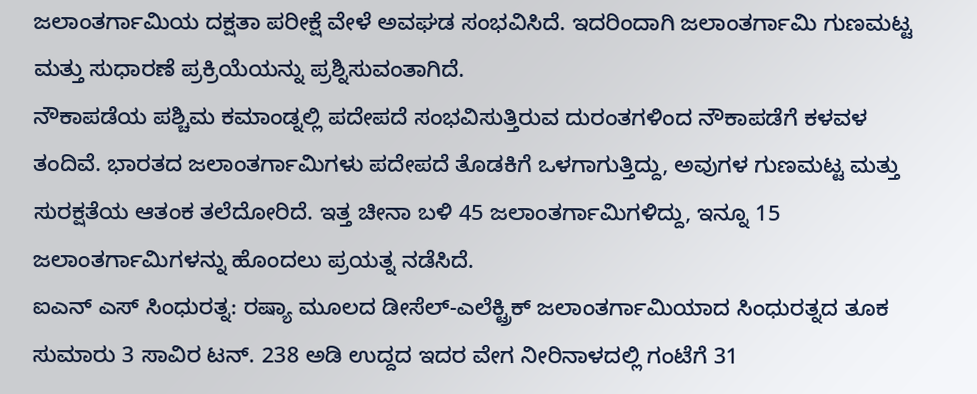ಜಲಾಂತರ್ಗಾಮಿಯ ದಕ್ಷತಾ ಪರೀಕ್ಷೆ ವೇಳೆ ಅವಘಡ ಸಂಭವಿಸಿದೆ. ಇದರಿಂದಾಗಿ ಜಲಾಂತರ್ಗಾಮಿ ಗುಣಮಟ್ಟ ಮತ್ತು ಸುಧಾರಣೆ ಪ್ರಕ್ರಿಯೆಯನ್ನು ಪ್ರಶ್ನಿಸುವಂತಾಗಿದೆ.
ನೌಕಾಪಡೆಯ ಪಶ್ಚಿಮ ಕಮಾಂಡ್ನಲ್ಲಿ ಪದೇಪದೆ ಸಂಭವಿಸುತ್ತಿರುವ ದುರಂತಗಳಿಂದ ನೌಕಾಪಡೆಗೆ ಕಳವಳ ತಂದಿವೆ. ಭಾರತದ ಜಲಾಂತರ್ಗಾಮಿಗಳು ಪದೇಪದೆ ತೊಡಕಿಗೆ ಒಳಗಾಗುತ್ತಿದ್ದು, ಅವುಗಳ ಗುಣಮಟ್ಟ ಮತ್ತು ಸುರಕ್ಷತೆಯ ಆತಂಕ ತಲೆದೋರಿದೆ. ಇತ್ತ ಚೀನಾ ಬಳಿ 45 ಜಲಾಂತರ್ಗಾಮಿಗಳಿದ್ದು, ಇನ್ನೂ 15 ಜಲಾಂತರ್ಗಾಮಿಗಳನ್ನು ಹೊಂದಲು ಪ್ರಯತ್ನ ನಡೆಸಿದೆ.
ಐಎನ್ ಎಸ್ ಸಿಂಧುರತ್ನ: ರಷ್ಯಾ ಮೂಲದ ಡೀಸೆಲ್-ಎಲೆಕ್ಟ್ರಿಕ್ ಜಲಾಂತರ್ಗಾಮಿಯಾದ ಸಿಂಧುರತ್ನದ ತೂಕ ಸುಮಾರು 3 ಸಾವಿರ ಟನ್. 238 ಅಡಿ ಉದ್ದದ ಇದರ ವೇಗ ನೀರಿನಾಳದಲ್ಲಿ ಗಂಟೆಗೆ 31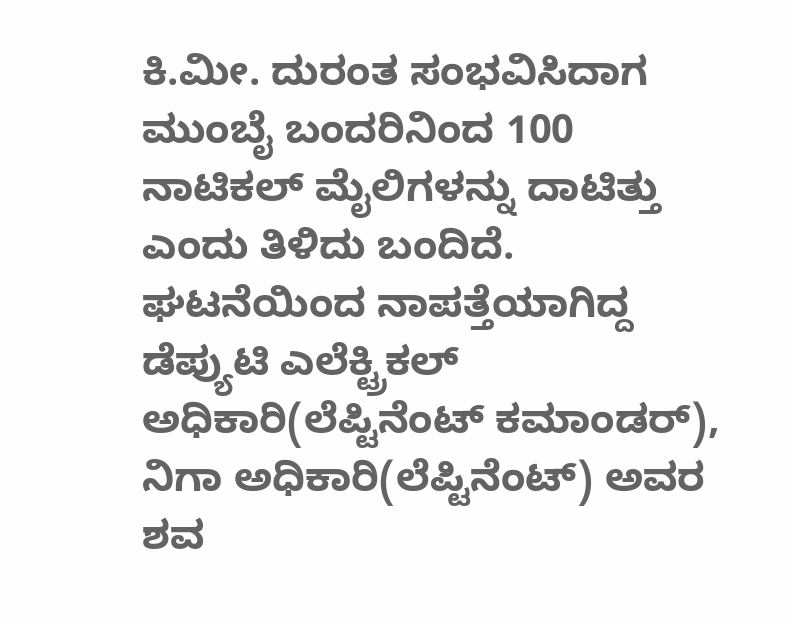ಕಿ.ಮೀ. ದುರಂತ ಸಂಭವಿಸಿದಾಗ ಮುಂಬೈ ಬಂದರಿನಿಂದ 100 ನಾಟಿಕಲ್ ಮೈಲಿಗಳನ್ನು ದಾಟಿತ್ತು ಎಂದು ತಿಳಿದು ಬಂದಿದೆ. ಘಟನೆಯಿಂದ ನಾಪತ್ತೆಯಾಗಿದ್ದ ಡೆಪ್ಯುಟಿ ಎಲೆಕ್ಟ್ರಿಕಲ್ ಅಧಿಕಾರಿ(ಲೆಪ್ಟಿನೆಂಟ್ ಕಮಾಂಡರ್), ನಿಗಾ ಅಧಿಕಾರಿ(ಲೆಪ್ಟಿನೆಂಟ್) ಅವರ ಶವ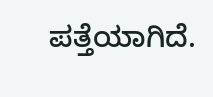ಪತ್ತೆಯಾಗಿದೆ.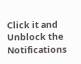Click it and Unblock the Notifications